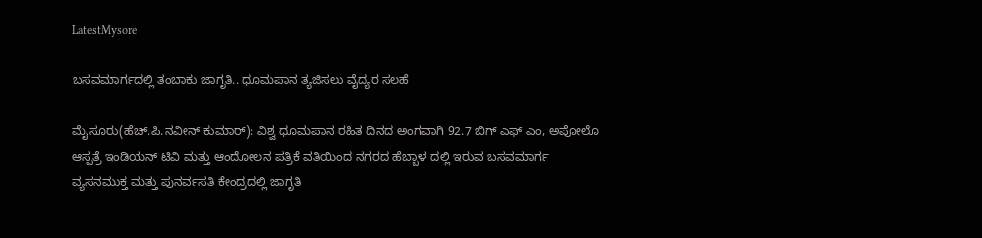LatestMysore

ಬಸವಮಾರ್ಗದಲ್ಲಿ ತಂಬಾಕು ಜಾಗೃತಿ.. ಧೂಮಪಾನ ತ್ಯಜಿಸಲು ವೈದ್ಯರ ಸಲಹೆ

ಮೈಸೂರು(ಹೆಚ್.ಪಿ.ನವೀನ್ ಕುಮಾರ್): ವಿಶ್ವ ಧೂಮಪಾನ ರಹಿತ ದಿನದ ಅಂಗವಾಗಿ 92.7 ಬಿಗ್ ಎಫ್ ಎಂ, ಅಪೋಲೊ ಆಸ್ಪತ್ರೆ ಇಂಡಿಯನ್ ಟಿವಿ ಮತ್ತು ಆಂದೋಲನ ಪತ್ರಿಕೆ ವತಿಯಿಂದ ನಗರದ ಹೆಬ್ಬಾಳ ದಲ್ಲಿ ಇರುವ ಬಸವಮಾರ್ಗ ವ್ಯಸನಮುಕ್ತ ಮತ್ತು ಪುನರ್ವಸತಿ ಕೇಂದ್ರದಲ್ಲಿ ಜಾಗೃತಿ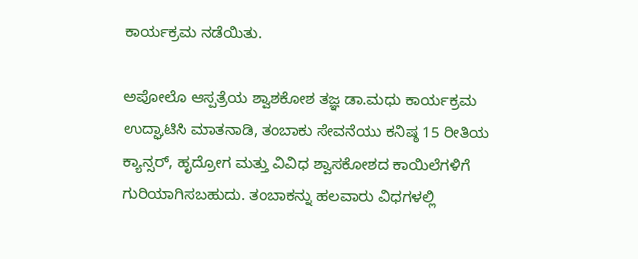ಕಾರ್ಯಕ್ರಮ ನಡೆಯಿತು.

ಅಪೋಲೊ‌ ಆಸ್ಪತ್ರೆಯ ಶ್ವಾಶಕೋಶ ತಜ್ಞ ಡಾ.ಮಧು ಕಾರ್ಯಕ್ರಮ ಉದ್ಘಾಟಿಸಿ ಮಾತನಾಡಿ, ತಂಬಾಕು ಸೇವನೆಯು ಕನಿಷ್ಠ 15 ರೀತಿಯ ಕ್ಯಾನ್ಸರ್, ಹೃದ್ರೋಗ ಮತ್ತು ವಿವಿಧ ಶ್ವಾಸಕೋಶದ ಕಾಯಿಲೆಗಳಿಗೆ ಗುರಿಯಾಗಿಸಬಹುದು. ತಂಬಾಕನ್ನು ಹಲವಾರು ವಿಧಗಳಲ್ಲಿ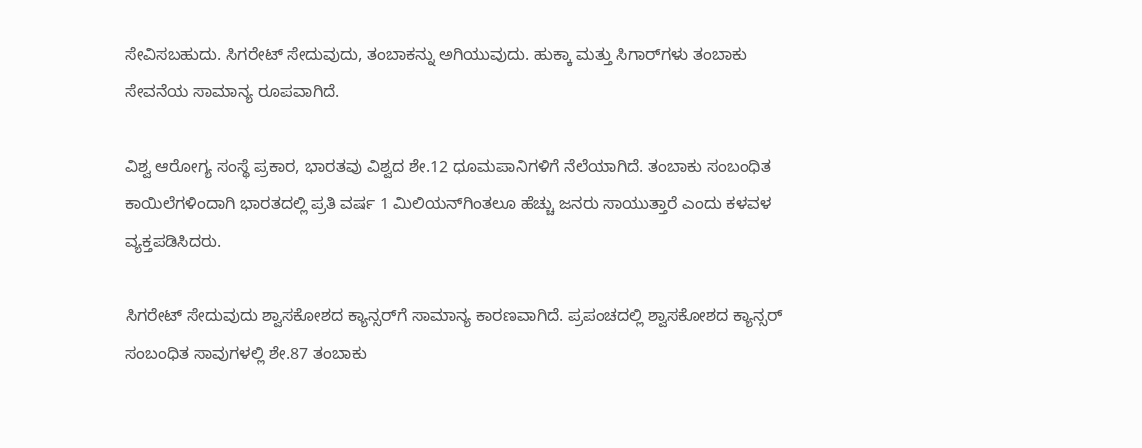ಸೇವಿಸಬಹುದು. ಸಿಗರೇಟ್ ಸೇದುವುದು, ತಂಬಾಕನ್ನು ಅಗಿಯುವುದು. ಹುಕ್ಕಾ ಮತ್ತು ಸಿಗಾರ್‌ಗಳು ತಂಬಾಕು ಸೇವನೆಯ ಸಾಮಾನ್ಯ ರೂಪವಾಗಿದೆ.

ವಿಶ್ವ ಆರೋಗ್ಯ ಸಂಸ್ಥೆ ಪ್ರಕಾರ, ಭಾರತವು ವಿಶ್ವದ ಶೇ.12 ಧೂಮಪಾನಿಗಳಿಗೆ ನೆಲೆಯಾಗಿದೆ. ತಂಬಾಕು ಸಂಬಂಧಿತ ಕಾಯಿಲೆಗಳಿಂದಾಗಿ ಭಾರತದಲ್ಲಿ ಪ್ರತಿ ವರ್ಷ 1 ಮಿಲಿಯನ್‌ಗಿಂತಲೂ ಹೆಚ್ಚು ಜನರು ಸಾಯುತ್ತಾರೆ ಎಂದು ಕಳವಳ ವ್ಯಕ್ತಪಡಿಸಿದರು.

ಸಿಗರೇಟ್ ಸೇದುವುದು ಶ್ವಾಸಕೋಶದ ಕ್ಯಾನ್ಸರ್‌ಗೆ ಸಾಮಾನ್ಯ ಕಾರಣವಾಗಿದೆ. ಪ್ರಪಂಚದಲ್ಲಿ ಶ್ವಾಸಕೋಶದ ಕ್ಯಾನ್ಸರ್ ಸಂಬಂಧಿತ ಸಾವುಗಳಲ್ಲಿ ಶೇ.87 ತಂಬಾಕು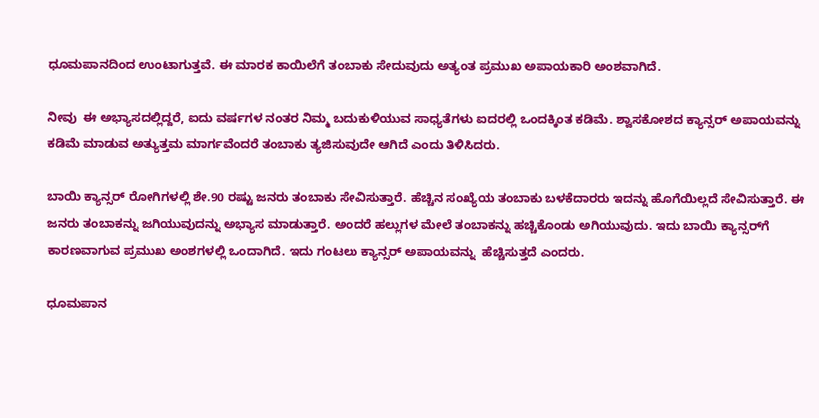ಧೂಮಪಾನದಿಂದ ಉಂಟಾಗುತ್ತವೆ. ಈ ಮಾರಕ ಕಾಯಿಲೆಗೆ ತಂಬಾಕು ಸೇದುವುದು ಅತ್ಯಂತ ಪ್ರಮುಖ ಅಪಾಯಕಾರಿ ಅಂಶವಾಗಿದೆ.

ನೀವು  ಈ ಅಭ್ಯಾಸದಲ್ಲಿದ್ದರೆ, ಐದು ವರ್ಷಗಳ ನಂತರ ನಿಮ್ಮ ಬದುಕುಳಿಯುವ ಸಾಧ್ಯತೆಗಳು ಐದರಲ್ಲಿ ಒಂದಕ್ಕಿಂತ ಕಡಿಮೆ. ಶ್ವಾಸಕೋಶದ ಕ್ಯಾನ್ಸರ್ ಅಪಾಯವನ್ನು ಕಡಿಮೆ ಮಾಡುವ ಅತ್ಯುತ್ತಮ ಮಾರ್ಗವೆಂದರೆ ತಂಬಾಕು ತ್ಯಜಿಸುವುದೇ ಆಗಿದೆ ಎಂದು ತಿಳಿಸಿದರು.

ಬಾಯಿ ಕ್ಯಾನ್ಸರ್ ರೋಗಿಗಳಲ್ಲಿ ಶೇ.90 ರಷ್ಟು ಜನರು ತಂಬಾಕು ಸೇವಿಸುತ್ತಾರೆ. ಹೆಚ್ಚಿನ ಸಂಖ್ಯೆಯ ತಂಬಾಕು ಬಳಕೆದಾರರು ಇದನ್ನು ಹೊಗೆಯಿಲ್ಲದೆ ಸೇವಿಸುತ್ತಾರೆ. ಈ ಜನರು ತಂಬಾಕನ್ನು ಜಗಿಯುವುದನ್ನು ಅಭ್ಯಾಸ ಮಾಡುತ್ತಾರೆ. ಅಂದರೆ ಹಲ್ಲುಗಳ ಮೇಲೆ ತಂಬಾಕನ್ನು ಹಚ್ಚಿಕೊಂಡು ಅಗಿಯುವುದು. ಇದು ಬಾಯಿ ಕ್ಯಾನ್ಸರ್‌ಗೆ ಕಾರಣವಾಗುವ ಪ್ರಮುಖ ಅಂಶಗಳಲ್ಲಿ ಒಂದಾಗಿದೆ. ಇದು ಗಂಟಲು ಕ್ಯಾನ್ಸರ್ ಅಪಾಯವನ್ನು  ಹೆಚ್ಚಿಸುತ್ತದೆ ಎಂದರು.

ಧೂಮಪಾನ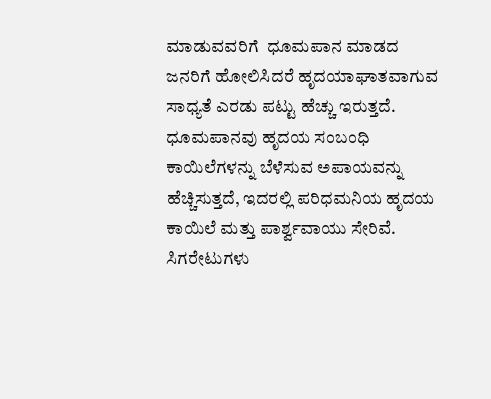ಮಾಡುವವರಿಗೆ  ಧೂಮಪಾನ ಮಾಡದ ಜನರಿಗೆ ಹೋಲಿಸಿದರೆ ಹೃದಯಾಘಾತವಾಗುವ ಸಾಧ್ಯತೆ ಎರಡು ಪಟ್ಟು ಹೆಚ್ಚು ಇರುತ್ತದೆ. ಧೂಮಪಾನವು ಹೃದಯ ಸಂಬಂಧಿ ಕಾಯಿಲೆಗಳನ್ನು ಬೆಳೆಸುವ ಅಪಾಯವನ್ನು ಹೆಚ್ಚಿಸುತ್ತದೆ, ಇದರಲ್ಲಿ ಪರಿಧಮನಿಯ ಹೃದಯ ಕಾಯಿಲೆ ಮತ್ತು ಪಾರ್ಶ್ವವಾಯು ಸೇರಿವೆ. ಸಿಗರೇಟುಗಳು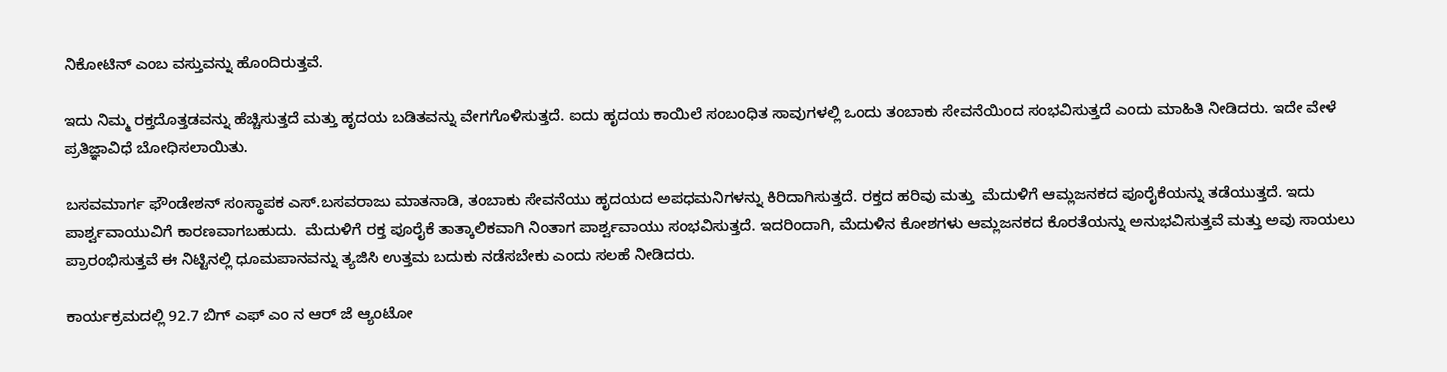ನಿಕೋಟಿನ್ ಎಂಬ ವಸ್ತುವನ್ನು ಹೊಂದಿರುತ್ತವೆ.

ಇದು ನಿಮ್ಮ ರಕ್ತದೊತ್ತಡವನ್ನು ಹೆಚ್ಚಿಸುತ್ತದೆ ಮತ್ತು ಹೃದಯ ಬಡಿತವನ್ನು ವೇಗಗೊಳಿಸುತ್ತದೆ. ಐದು ಹೃದಯ ಕಾಯಿಲೆ ಸಂಬಂಧಿತ ಸಾವುಗಳಲ್ಲಿ ಒಂದು ತಂಬಾಕು ಸೇವನೆಯಿಂದ ಸಂಭವಿಸುತ್ತದೆ ಎಂದು ಮಾಹಿತಿ ನೀಡಿದರು. ಇದೇ ವೇಳೆ ಪ್ರತಿಜ್ಞಾವಿಧೆ ಬೋಧಿಸಲಾಯಿತು.

ಬಸವಮಾರ್ಗ ಫೌಂಡೇಶನ್ ಸಂಸ್ಥಾಪಕ ಎಸ್.ಬಸವರಾಜು ಮಾತನಾಡಿ, ತಂಬಾಕು ಸೇವನೆಯು ಹೃದಯದ ಅಪಧಮನಿಗಳನ್ನು ಕಿರಿದಾಗಿಸುತ್ತದೆ. ರಕ್ತದ ಹರಿವು ಮತ್ತು  ಮೆದುಳಿಗೆ ಆಮ್ಲಜನಕದ ಪೂರೈಕೆಯನ್ನು ತಡೆಯುತ್ತದೆ. ಇದು ಪಾರ್ಶ್ವವಾಯುವಿಗೆ ಕಾರಣವಾಗಬಹುದು.  ಮೆದುಳಿಗೆ ರಕ್ತ ಪೂರೈಕೆ ತಾತ್ಕಾಲಿಕವಾಗಿ ನಿಂತಾಗ ಪಾರ್ಶ್ವವಾಯು ಸಂಭವಿಸುತ್ತದೆ. ಇದರಿಂದಾಗಿ, ಮೆದುಳಿನ ಕೋಶಗಳು ಆಮ್ಲಜನಕದ ಕೊರತೆಯನ್ನು ಅನುಭವಿಸುತ್ತವೆ ಮತ್ತು ಅವು ಸಾಯಲು ಪ್ರಾರಂಭಿಸುತ್ತವೆ ಈ ನಿಟ್ಟಿನಲ್ಲಿ ಧೂಮಪಾನವನ್ನು ತ್ಯಜಿಸಿ ಉತ್ತಮ ಬದುಕು ನಡೆಸಬೇಕು ಎಂದು ಸಲಹೆ ನೀಡಿದರು.

ಕಾರ್ಯಕ್ರಮದಲ್ಲಿ 92.7 ಬಿಗ್ ಎಫ್ ಎಂ ನ ಆರ್ ಜೆ ಆ್ಯಂಟೋ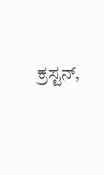ಕ್ರಸ್ಟನ್,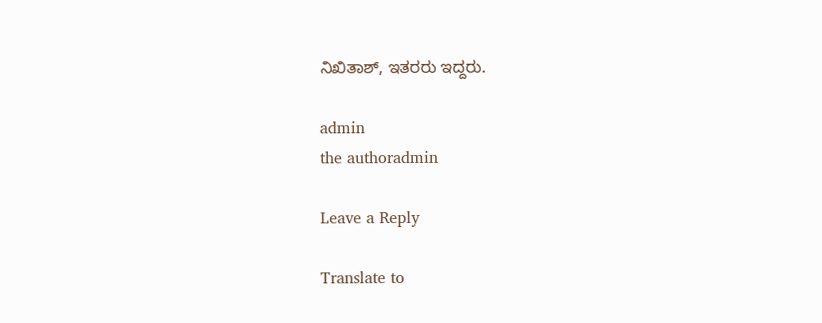ನಿಖಿತಾಶ್, ಇತರರು ಇದ್ದರು.

admin
the authoradmin

Leave a Reply

Translate to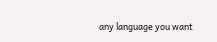any language you want